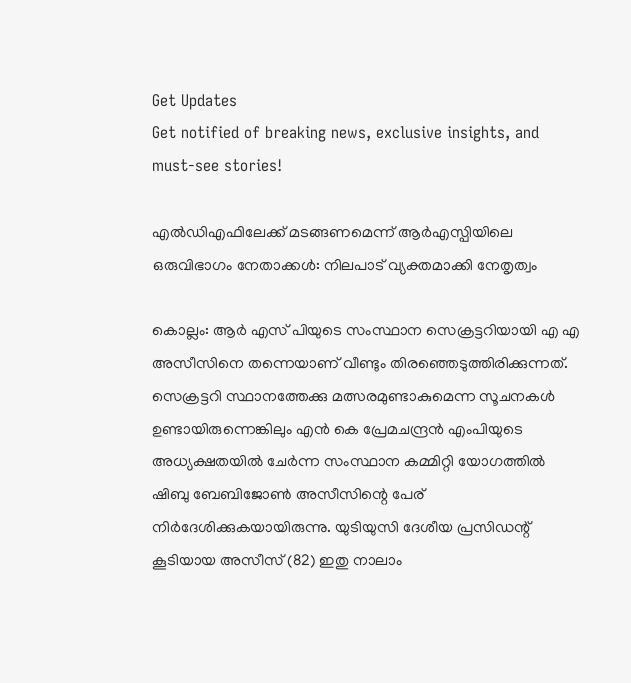Get Updates
Get notified of breaking news, exclusive insights, and must-see stories!

എല്‍ഡിഎഫിലേക്ക് മടങ്ങണമെന്ന് ആർഎസ്പിയിലെ ഒരുവിഭാഗം നേതാക്കള്‍: നിലപാട് വ്യക്തമാക്കി നേതൃത്വം

കൊല്ലം: ആർ എസ് പിയുടെ സംസ്ഥാന സെക്രട്ടറിയായി എ എ അസീസിനെ തന്നെയാണ് വീണ്ടും തിരഞ്ഞെടുത്തിരിക്കുന്നത്. സെക്രട്ടറി സ്ഥാനത്തേക്കു മത്സരമുണ്ടാകുമെന്ന സൂചനകൾ ഉണ്ടായിരുന്നെങ്കിലും എൻ കെ പ്രേമചന്ദ്രൻ എംപിയുടെ അധ്യക്ഷതയിൽ ചേർന്ന സംസ്ഥാന കമ്മിറ്റി യോഗത്തിൽ ഷിബു ബേബിജോൺ അസീസിന്റെ പേര് നിർദേശിക്കുകയായിരുന്നു. യുടിയുസി ദേശീയ പ്രസിഡന്റ് കൂടിയായ അസീസ് (82) ഇതു നാലാം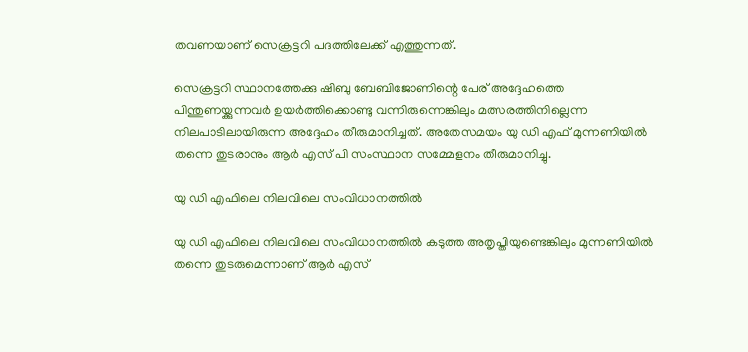തവണയാണ് സെക്രട്ടറി പദത്തിലേക്ക് എത്തുന്നത്.

സെക്രട്ടറി സ്ഥാനത്തേക്കു ഷിബു ബേബിജോണിന്റെ പേര് അദ്ദേഹത്തെ പിന്തുണയ്ക്കുന്നവർ ഉയർത്തിക്കൊണ്ടു വന്നിരുന്നെങ്കിലും മത്സരത്തിനില്ലെന്ന നിലപാടിലായിരുന്ന അദ്ദേഹം തീരുമാനിച്ചത്. അതേസമയം യു ഡി എഫ് മുന്നണിയില്‍ തന്നെ തുടരാനും ആർ എസ് പി സംസ്ഥാന സമ്മേളനം തീരുമാനിച്ചു.

യു ഡി എഫിലെ നിലവിലെ സംവിധാനത്തില്‍

യു ഡി എഫിലെ നിലവിലെ സംവിധാനത്തില്‍ കടുത്ത അതൃപ്തിയുണ്ടെങ്കിലും മുന്നണിയില്‍ തന്നെ തുടരുമെന്നാണ് ആർ എസ്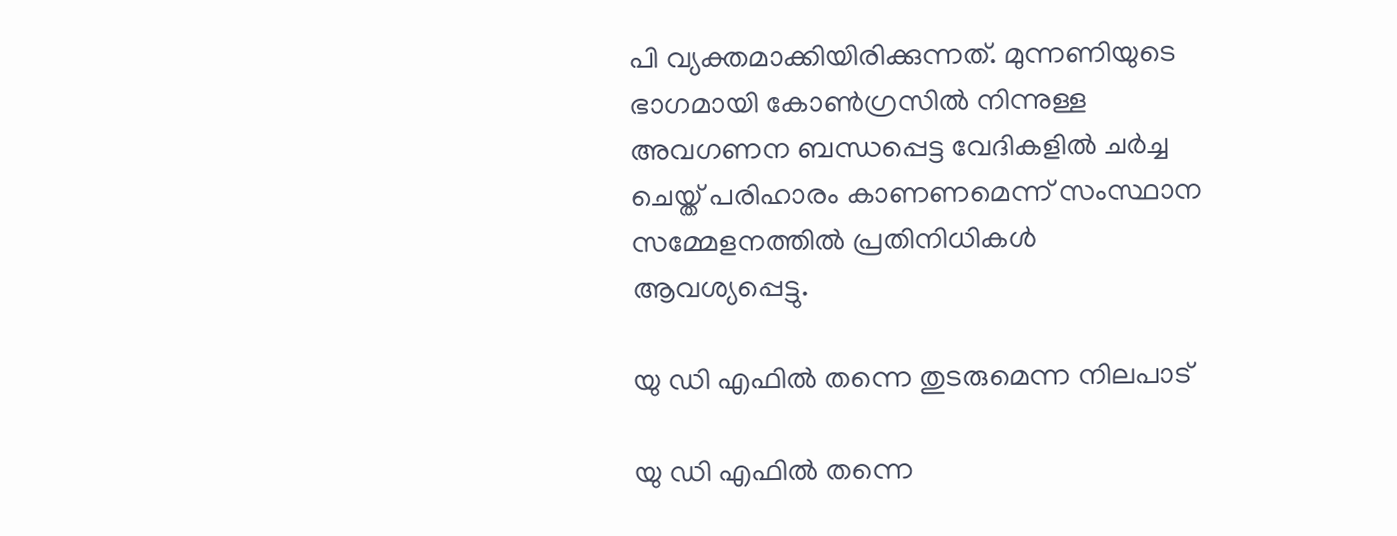പി വ്യക്തമാക്കിയിരിക്കുന്നത്. മുന്നണിയുടെ ഭാഗമായി കോണ്‍ഗ്രസില്‍ നിന്നുള്ള അവഗണന ബന്ധപ്പെട്ട വേദികളില്‍ ചര്‍ച്ച ചെയ്ത് പരിഹാരം കാണണമെന്ന് സംസ്ഥാന സമ്മേളനത്തില്‍ പ്രതിനിധികള്‍ ആവശ്യപ്പെട്ടു.

യു ഡി എഫില്‍ തന്നെ തുടരുമെന്ന നിലപാട്

യു ഡി എഫില്‍ തന്നെ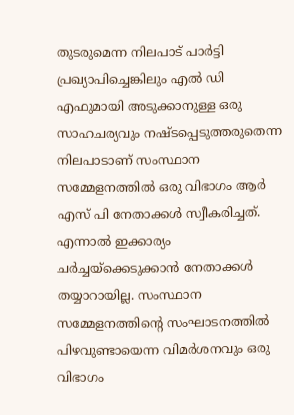തുടരുമെന്ന നിലപാട് പാർട്ടി പ്രഖ്യാപിച്ചെങ്കിലും എല്‍ ഡി എഫുമായി അടുക്കാനുള്ള ഒരു സാഹചര്യവും നഷ്ടപ്പെടുത്തരുതെന്ന നിലപാടാണ് സംസ്ഥാന സമ്മേളനത്തില്‍ ഒരു വിഭാഗം ആർ എസ് പി നേതാക്കള്‍ സ്വീകരിച്ചത്. എന്നാല്‍ ഇക്കാര്യം ചർച്ചയ്ക്കെടുക്കാന്‍ നേതാക്കള്‍ തയ്യാറായില്ല. സംസ്ഥാന സമ്മേളനത്തിന്റെ സംഘാടനത്തില്‍ പിഴവുണ്ടായെന്ന വിമർശനവും ഒരു വിഭാഗം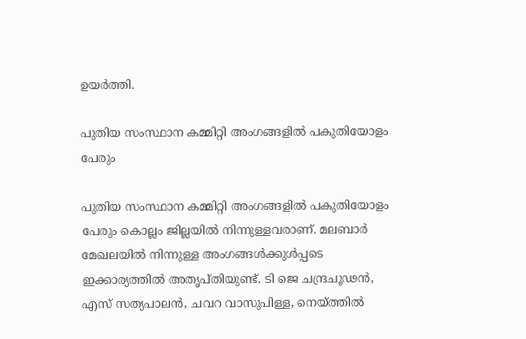ഉയർത്തി.

പുതിയ സംസ്ഥാന കമ്മിറ്റി അംഗങ്ങളില്‍ പകുതിയോളം പേരും

പുതിയ സംസ്ഥാന കമ്മിറ്റി അംഗങ്ങളില്‍ പകുതിയോളം പേരും കൊല്ലം ജില്ലയില്‍ നിന്നുള്ളവരാണ്. മലബാർ മേഖലയില്‍ നിന്നുള്ള അംഗങ്ങള്‍ക്കുള്‍പ്പടെ ഇക്കാര്യത്തില്‍ അതൃപ്തിയുണ്ട്. ടി ജെ ചന്ദ്രചൂഢന്‍, എസ് സത്യപാലന്‍, ചവറ വാസുപിള്ള, നെയ്ത്തില്‍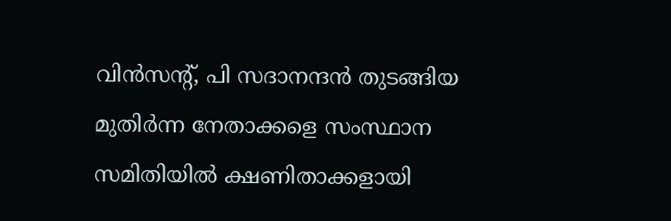വിന്‍സന്റ്, പി സദാനന്ദന്‍ തുടങ്ങിയ മുതിര്‍ന്ന നേതാക്കളെ സംസ്ഥാന സമിതിയില്‍ ക്ഷണിതാക്കളായി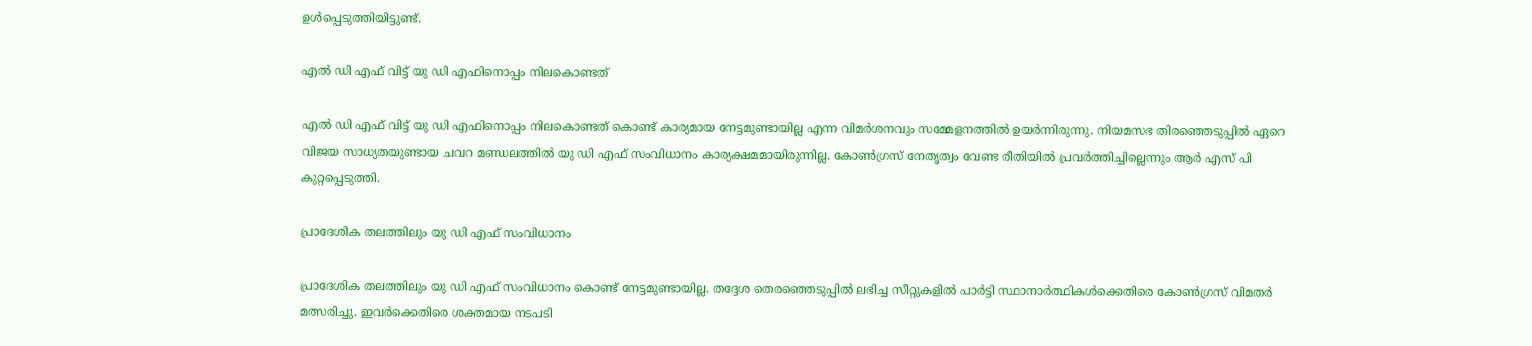ഉള്‍പ്പെടുത്തിയിട്ടുണ്ട്.

എല്‍ ഡി എഫ് വിട്ട് യു ഡി എഫിനൊപ്പം നിലകൊണ്ടത്

എല്‍ ഡി എഫ് വിട്ട് യു ഡി എഫിനൊപ്പം നിലകൊണ്ടത് കൊണ്ട് കാര്യമായ നേട്ടമുണ്ടായില്ല എന്ന വിമർശനവും സമ്മേളനത്തില്‍ ഉയർന്നിരുന്നു. നിയമസഭ തിരഞ്ഞെടുപ്പില്‍ ഏറെ വിജയ സാധ്യതയുണ്ടായ ചവറ മണ്ഡലത്തില്‍ യു ഡി എഫ് സംവിധാനം കാര്യക്ഷമമായിരുന്നില്ല. കോണ്‍ഗ്രസ് നേതൃത്വം വേണ്ട രീതിയില്‍ പ്രവർത്തിച്ചില്ലെന്നും ആർ എസ് പി കുറ്റപ്പെടുത്തി.

പ്രാദേശിക തലത്തിലും യു ഡി എഫ് സംവിധാനം

പ്രാദേശിക തലത്തിലും യു ഡി എഫ് സംവിധാനം കൊണ്ട് നേട്ടമുണ്ടായില്ല. തദ്ദേശ തെരഞ്ഞെടുപ്പില്‍ ലഭിച്ച സീറ്റുകളില്‍ പാര്‍ട്ടി സ്ഥാനാര്‍ത്ഥികള്‍ക്കെതിരെ കോണ്‍ഗ്രസ് വിമതര്‍ മത്സരിച്ചു. ഇവർക്കെതിരെ ശക്തമായ നടപടി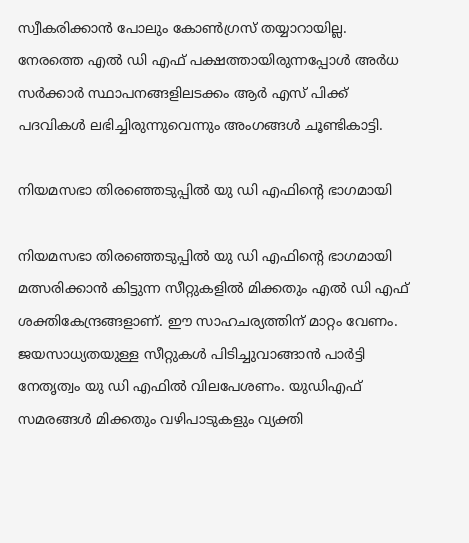സ്വീകരിക്കാന്‍ പോലും കോണ്‍ഗ്രസ് തയ്യാറായില്ല. നേരത്തെ എല്‍ ഡി എഫ് പക്ഷത്തായിരുന്നപ്പോള്‍ അര്‍ധ സര്‍ക്കാര്‍ സ്ഥാപനങ്ങളിലടക്കം ആർ എസ് പിക്ക് പദവികള്‍ ലഭിച്ചിരുന്നുവെന്നും അംഗങ്ങള്‍ ചൂണ്ടികാട്ടി.

നിയമസഭാ തിരഞ്ഞെടുപ്പിൽ യു ഡി എഫിന്റെ ഭാഗമായി

നിയമസഭാ തിരഞ്ഞെടുപ്പിൽ യു ഡി എഫിന്റെ ഭാഗമായി മത്സരിക്കാൻ കിട്ടുന്ന സീറ്റുകളിൽ മിക്കതും എൽ ഡി എഫ് ശക്തികേന്ദ്രങ്ങളാണ്. ഈ സാഹചര്യത്തിന് മാറ്റം വേണം. ജയസാധ്യതയുള്ള സീറ്റുകൾ പിടിച്ചുവാങ്ങാൻ പാർട്ടി നേതൃത്വം യു ഡി എഫിൽ വിലപേശണം. യുഡിഎഫ് സമരങ്ങൾ മിക്കതും വഴിപാടുകളും വ്യക്തി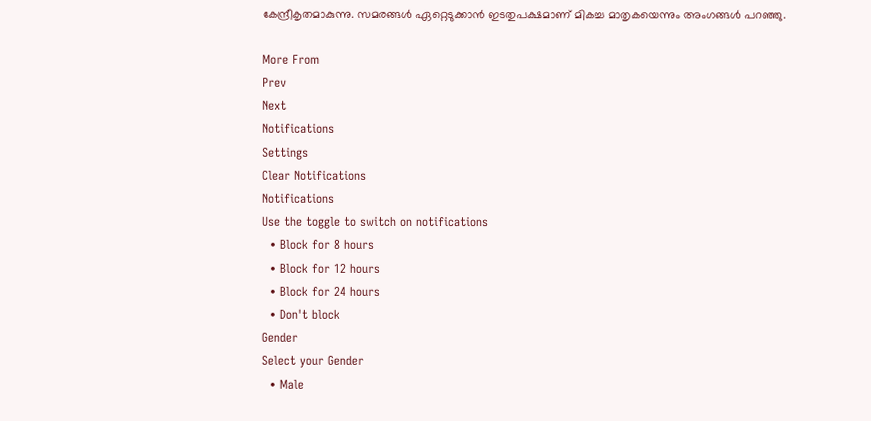കേന്ദ്രീകൃതമാകുന്നു. സമരങ്ങൾ ഏറ്റെടുക്കാൻ ഇടതുപക്ഷമാണ് മികച്ച മാതൃകയെന്നും അംഗങ്ങള്‍ പറഞ്ഞു.

More From
Prev
Next
Notifications
Settings
Clear Notifications
Notifications
Use the toggle to switch on notifications
  • Block for 8 hours
  • Block for 12 hours
  • Block for 24 hours
  • Don't block
Gender
Select your Gender
  • Male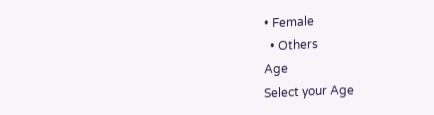• Female
  • Others
Age
Select your Age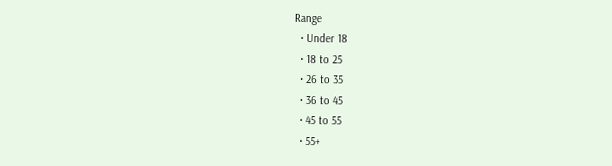Range
  • Under 18
  • 18 to 25
  • 26 to 35
  • 36 to 45
  • 45 to 55
  • 55+